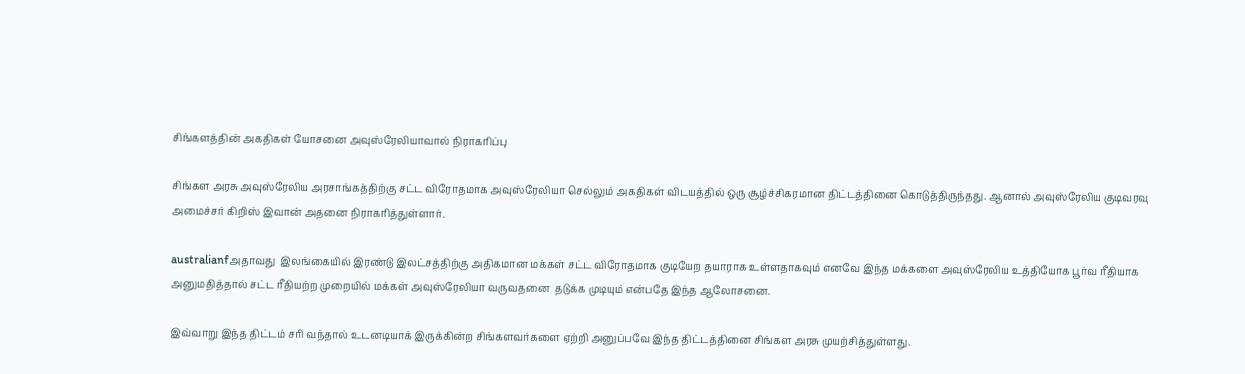சிங்களத்தின் அகதிகள் யோசனை அவுஸ்ரேலியாவால் நிராகரிப்பு

சிங்கள அரசு அவுஸ்ரேலிய அரசாங்கத்திற்கு சட்ட விரோதமாக அவுஸ்ரேலியா செல்லும் அகதிகள் விடயத்தில் ஒரு சூழ்ச்சிகரமான திட்டத்தினை கொடுத்திருந்தது. ஆனால் அவுஸ்ரேலிய குடிவரவு அமைச்சர் கிறிஸ் இவான் அதனை நிராகரித்துள்ளார்.

australianfஅதாவது  இலங்கையில் இரண்டு இலட்சத்திற்கு அதிகமான மக்கள் சட்ட விரோதமாக குடியேற தயாராக உள்ளதாகவும் எனவே இந்த மக்களை அவுஸ்ரேலிய உத்தியோக பூர்வ ரீதியாக அனுமதித்தால் சட்ட ரீதியற்ற முறையில் மக்கள் அவுஸ்ரேலியா வருவதனை  தடுக்க முடியும் என்பதே இந்த ஆலோசனை.

இவ்வாறு இந்த திட்டம் சரி வந்தால் உடனடியாக் இருக்கின்ற சிங்களவர்களை ஏற்றி அனுப்பவே இந்த திட்டத்தினை சிங்கள அரசு முயற்சித்துள்ளது.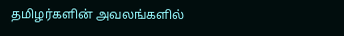தமிழர்களின் அவலங்களில்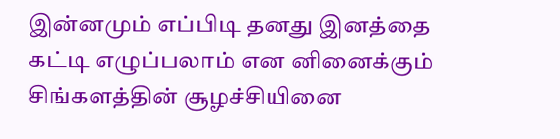இன்னமும் எப்பிடி தனது இனத்தை கட்டி எழுப்பலாம் என னினைக்கும் சிங்களத்தின் சூழச்சியினை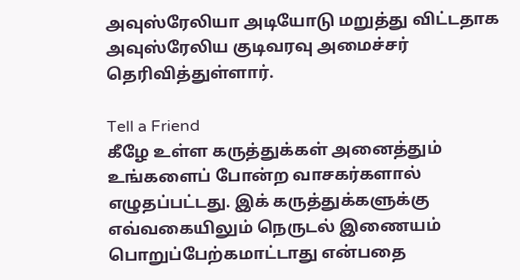அவுஸ்ரேலியா அடியோடு மறுத்து விட்டதாக அவுஸ்ரேலிய குடிவரவு அமைச்சர் தெரிவித்துள்ளார்.

Tell a Friend
கீழே உள்ள கருத்துக்கள் அனைத்தும் உங்களைப் போன்ற வாசகர்களால் எழுதப்பட்டது. இக் கருத்துக்களுக்கு எவ்வகையிலும் நெருடல் இணையம் பொறுப்பேற்கமாட்டாது என்பதை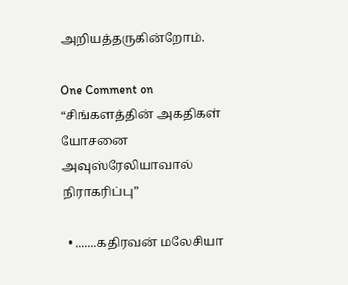அறியத்தருகின்றோம்.

One Comment on “சிங்களத்தின் அகதிகள் யோசனை அவுஸ்ரேலியாவால் நிராகரிப்பு”

  • .......கதிரவன் மலேசியா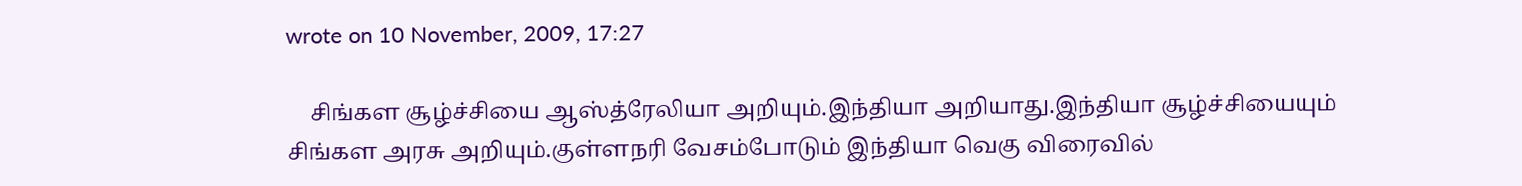wrote on 10 November, 2009, 17:27

    சிங்கள சூழ்ச்சியை ஆஸ்த்ரேலியா அறியும்.இந்தியா அறியாது.இந்தியா சூழ்ச்சியையும் சிங்கள அரசு அறியும்.குள்ளநரி வேசம்போடும் இந்தியா வெகு விரைவில்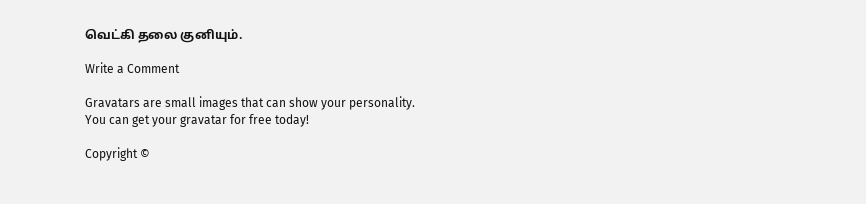வெட்கி தலை குனியும்.

Write a Comment

Gravatars are small images that can show your personality. You can get your gravatar for free today!

Copyright ©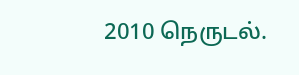2010 நெருடல்.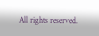All rights reserved.